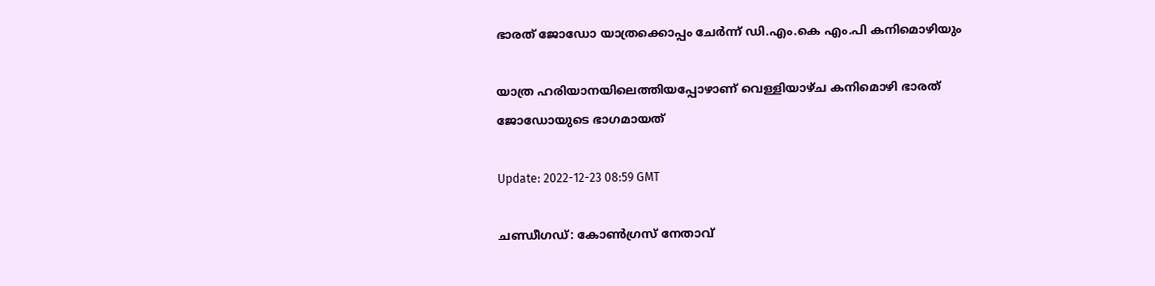ഭാരത് ജോഡോ യാത്രക്കൊപ്പം ചേര്‍ന്ന് ഡി.എം.കെ എം.പി കനിമൊഴിയും

യാത്ര ഹരിയാനയിലെത്തിയപ്പോഴാണ് വെള്ളിയാഴ്ച കനിമൊഴി ഭാരത് ജോഡോയുടെ ഭാഗമായത്

Update: 2022-12-23 08:59 GMT

ചണ്ഡീഗഡ്: കോണ്‍ഗ്രസ് നേതാവ്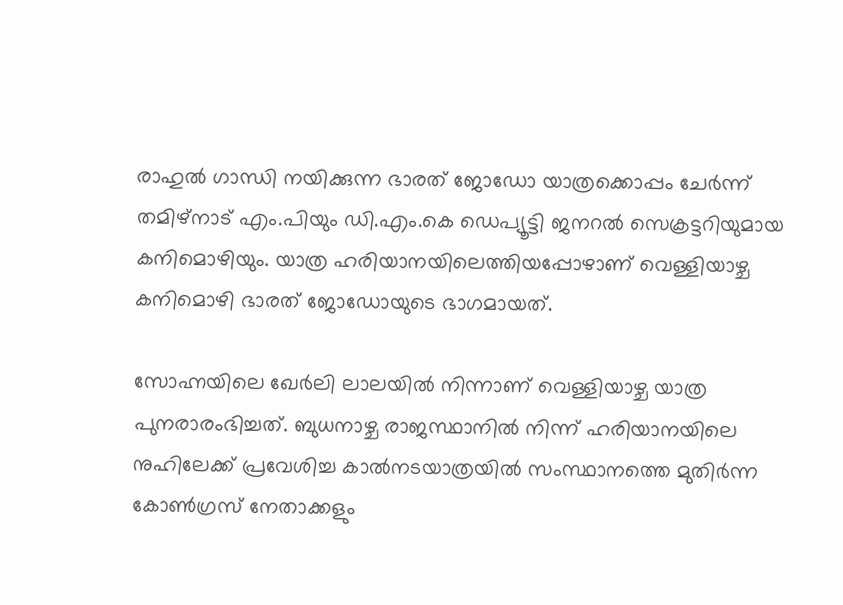രാഹുല്‍ ഗാന്ധി നയിക്കുന്ന ഭാരത് ജോഡോ യാത്രക്കൊപ്പം ചേര്‍ന്ന് തമിഴ്നാട് എം.പിയും ഡി.എം.കെ ഡെപ്യൂട്ടി ജനറല്‍ സെക്രട്ടറിയുമായ കനിമൊഴിയും. യാത്ര ഹരിയാനയിലെത്തിയപ്പോഴാണ് വെള്ളിയാഴ്ച കനിമൊഴി ഭാരത് ജോഡോയുടെ ഭാഗമായത്.

സോഹ്നയിലെ ഖേർലി ലാലയിൽ നിന്നാണ് വെള്ളിയാഴ്ച യാത്ര പുനരാരംഭിച്ചത്. ബുധനാഴ്ച രാജസ്ഥാനിൽ നിന്ന് ഹരിയാനയിലെ നുഹിലേക്ക് പ്രവേശിച്ച കാൽനടയാത്രയിൽ സംസ്ഥാനത്തെ മുതിർന്ന കോൺഗ്രസ് നേതാക്കളും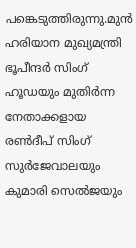പങ്കെടുത്തിരുന്നു.മുൻ ഹരിയാന മുഖ്യമന്ത്രി ഭൂപീന്ദർ സിംഗ് ഹൂഡയും മുതിർന്ന നേതാക്കളായ രൺദീപ് സിംഗ് സുർജേവാലയും കുമാരി സെൽജയും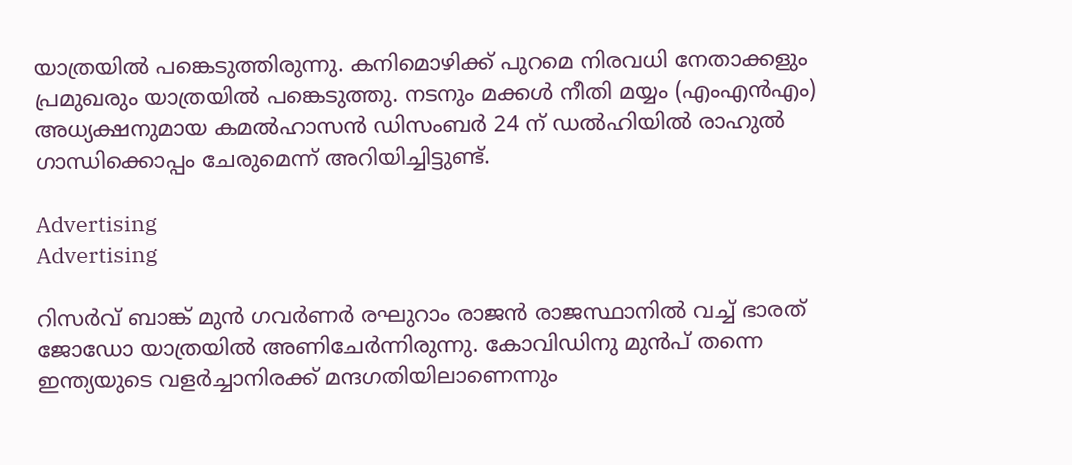യാത്രയില്‍ പങ്കെടുത്തിരുന്നു. കനിമൊഴിക്ക് പുറമെ നിരവധി നേതാക്കളും പ്രമുഖരും യാത്രയിൽ പങ്കെടുത്തു. നടനും മക്കൾ നീതി മയ്യം (എംഎൻഎം) അധ്യക്ഷനുമായ കമൽഹാസൻ ഡിസംബർ 24 ന് ഡൽഹിയിൽ രാഹുൽ ഗാന്ധിക്കൊപ്പം ചേരുമെന്ന് അറിയിച്ചിട്ടുണ്ട്.

Advertising
Advertising

റിസര്‍വ് ബാങ്ക് മുന്‍ ഗവര്‍ണര്‍ രഘുറാം രാജന്‍ രാജസ്ഥാനില്‍ വച്ച് ഭാരത് ജോഡോ യാത്രയില്‍ അണിചേര്‍ന്നിരുന്നു. കോവിഡിനു മുന്‍പ് തന്നെ ഇന്ത്യയുടെ വളര്‍ച്ചാനിരക്ക് മന്ദഗതിയിലാണെന്നും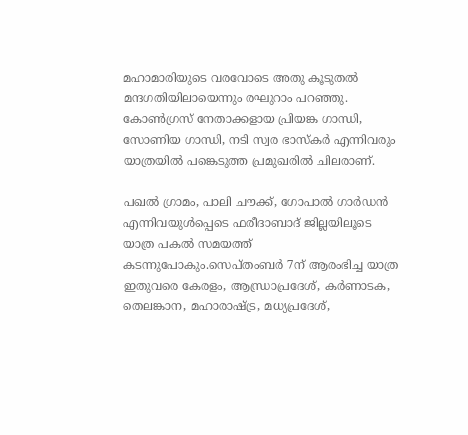മഹാമാരിയുടെ വരവോടെ അതു കൂടുതല്‍ മന്ദഗതിയിലായെന്നും രഘുറാം പറഞ്ഞു. കോൺഗ്രസ് നേതാക്കളായ പ്രിയങ്ക ഗാന്ധി, സോണിയ ഗാന്ധി, നടി സ്വര ഭാസ്‌കർ എന്നിവരും യാത്രയിൽ പങ്കെടുത്ത പ്രമുഖരിൽ ചിലരാണ്.

പഖല്‍ ഗ്രാമം, പാലി ചൗക്ക്, ഗോപാൽ ഗാർഡൻ എന്നിവയുൾപ്പെടെ ഫരീദാബാദ് ജില്ലയിലൂടെ യാത്ര പകൽ സമയത്ത് കടന്നുപോകും.സെപ്തംബര്‍ 7ന് ആരംഭിച്ച യാത്ര ഇതുവരെ കേരളം, ആന്ധ്രാപ്രദേശ്, കർണാടക, തെലങ്കാന, മഹാരാഷ്ട്ര, മധ്യപ്രദേശ്,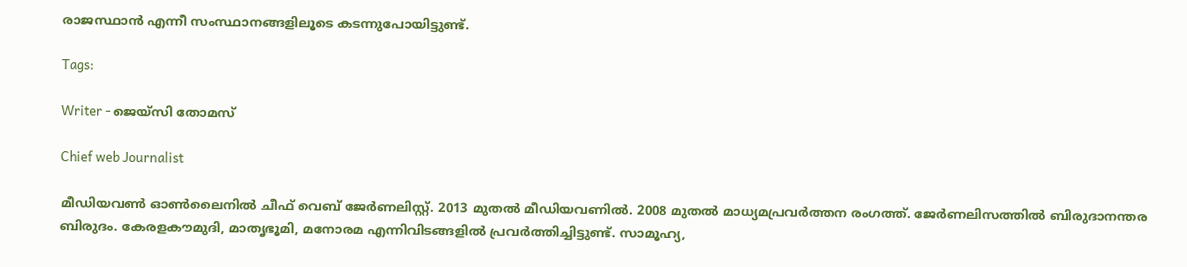രാജസ്ഥാൻ എന്നീ സംസ്ഥാനങ്ങളിലൂടെ കടന്നുപോയിട്ടുണ്ട്.

Tags:

Writer - ജെയ്സി തോമസ്

Chief web Journalist

മീഡിയവൺ ഓൺലൈനിൽ ചീഫ് വെബ് ജേർണലിസ്റ്റ്. 2013 മുതൽ മീഡിയവണിൽ. 2008 മുതൽ മാധ്യമപ്രവർത്തന രംഗത്ത്. ജേർണലിസത്തിൽ ബിരുദാനന്തര ബിരുദം. കേരളകൗമുദി, മാതൃഭൂമി, മനോരമ എന്നിവിടങ്ങളിൽ പ്രവർത്തിച്ചിട്ടുണ്ട്. സാമൂഹ്യ,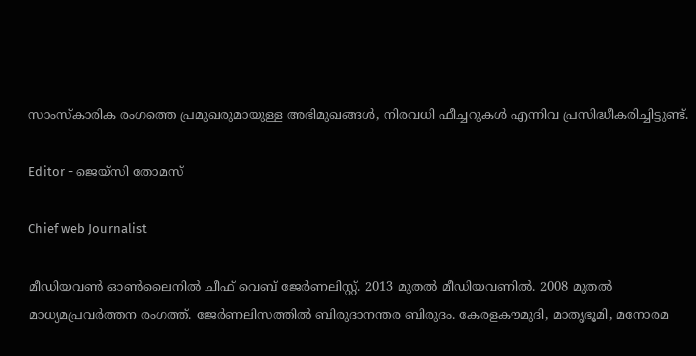സാംസ്‌കാരിക രംഗത്തെ പ്രമുഖരുമായുള്ള അഭിമുഖങ്ങൾ, നിരവധി ഫീച്ചറുകൾ എന്നിവ പ്രസിദ്ധീകരിച്ചിട്ടുണ്ട്.

Editor - ജെയ്സി തോമസ്

Chief web Journalist

മീഡിയവൺ ഓൺലൈനിൽ ചീഫ് വെബ് ജേർണലിസ്റ്റ്. 2013 മുതൽ മീഡിയവണിൽ. 2008 മുതൽ മാധ്യമപ്രവർത്തന രംഗത്ത്. ജേർണലിസത്തിൽ ബിരുദാനന്തര ബിരുദം. കേരളകൗമുദി, മാതൃഭൂമി, മനോരമ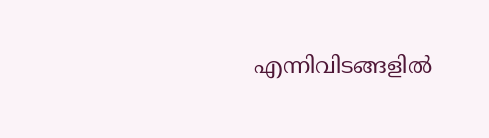എന്നിവിടങ്ങളിൽ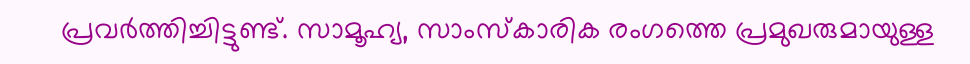പ്രവർത്തിച്ചിട്ടുണ്ട്. സാമൂഹ്യ, സാംസ്‌കാരിക രംഗത്തെ പ്രമുഖരുമായുള്ള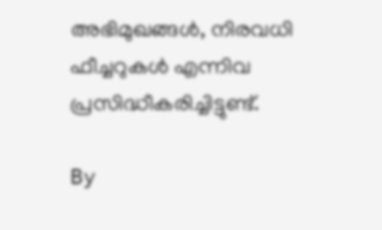അഭിമുഖങ്ങൾ, നിരവധി ഫീച്ചറുകൾ എന്നിവ പ്രസിദ്ധീകരിച്ചിട്ടുണ്ട്.

By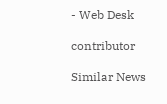- Web Desk

contributor

Similar News